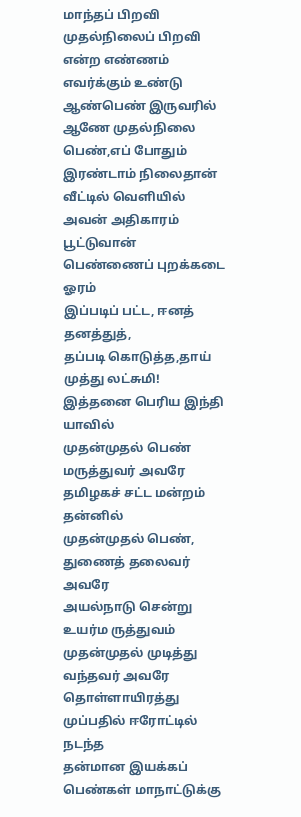மாந்தப் பிறவி முதல்நிலைப் பிறவி
என்ற எண்ணம் எவர்க்கும் உண்டு
ஆண்பெண் இருவரில் ஆணே முதல்நிலை
பெண்,எப் போதும் இரண்டாம் நிலைதான்
வீட்டில் வெளியில் அவன் அதிகாரம்
பூட்டுவான் பெண்ணைப் புறக்கடை ஓரம்
இப்படிப் பட்ட, ஈனத் தனத்துத்,
தப்படி கொடுத்த,தாய் முத்து லட்சுமி!
இத்தனை பெரிய இந்தி யாவில்
முதன்முதல் பெண் மருத்துவர் அவரே
தமிழகச் சட்ட மன்றம் தன்னில்
முதன்முதல் பெண், துணைத் தலைவர் அவரே
அயல்நாடு சென்று உயர்ம ருத்துவம்
முதன்முதல் முடித்து வந்தவர் அவரே
தொள்ளாயிரத்து முப்பதில் ஈரோட்டில் நடந்த
தன்மான இயக்கப் பெண்கள் மாநாட்டுக்கு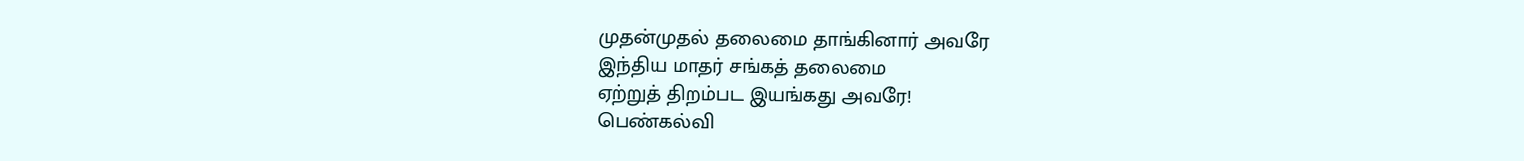முதன்முதல் தலைமை தாங்கினார் அவரே
இந்திய மாதர் சங்கத் தலைமை
ஏற்றுத் திறம்பட இயங்கது அவரே!
பெண்கல்வி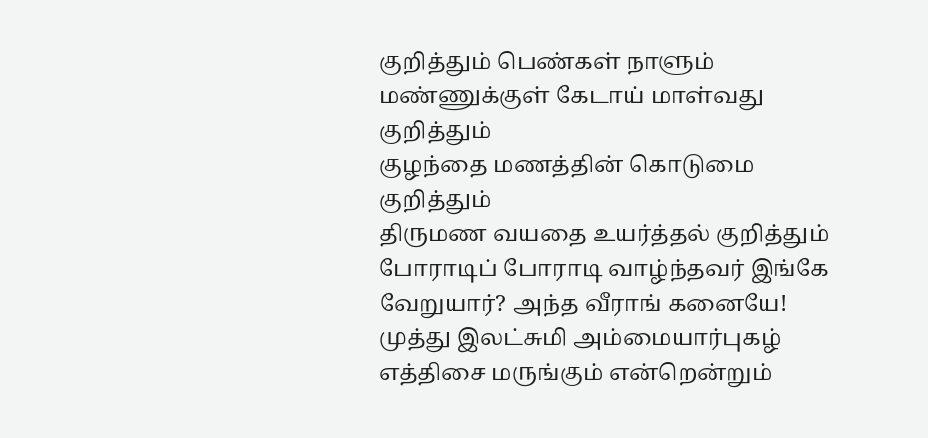குறித்தும் பெண்கள் நாளும்
மண்ணுக்குள் கேடாய் மாள்வது குறித்தும்
குழந்தை மணத்தின் கொடுமை குறித்தும்
திருமண வயதை உயர்த்தல் குறித்தும்
போராடிப் போராடி வாழ்ந்தவர் இங்கே
வேறுயார்? அந்த வீராங் கனையே!
முத்து இலட்சுமி அம்மையார்புகழ்
எத்திசை மருங்கும் என்றென்றும்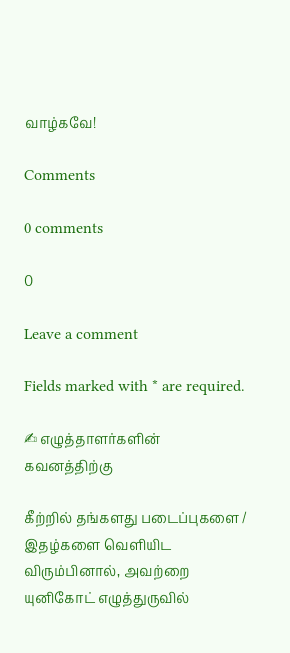வாழ்கவே!

Comments

0 comments

0

Leave a comment

Fields marked with * are required.

✍ எழுத்தாளர்களின் கவனத்திற்கு

கீற்றில் தங்களது படைப்புகளை / இதழ்களை வெளியிட விரும்பினால், அவற்றை யுனிகோட் எழுத்துருவில்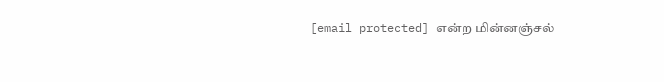[email protected] என்ற மின்னஞ்சல்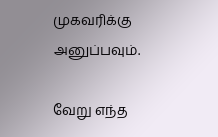முகவரிக்கு அனுப்பவும்.

வேறு எந்த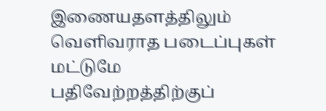இணையதளத்திலும் வெளிவராத படைப்புகள் மட்டுமே பதிவேற்றத்திற்குப்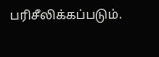பரிசீலிக்கப்படும்.